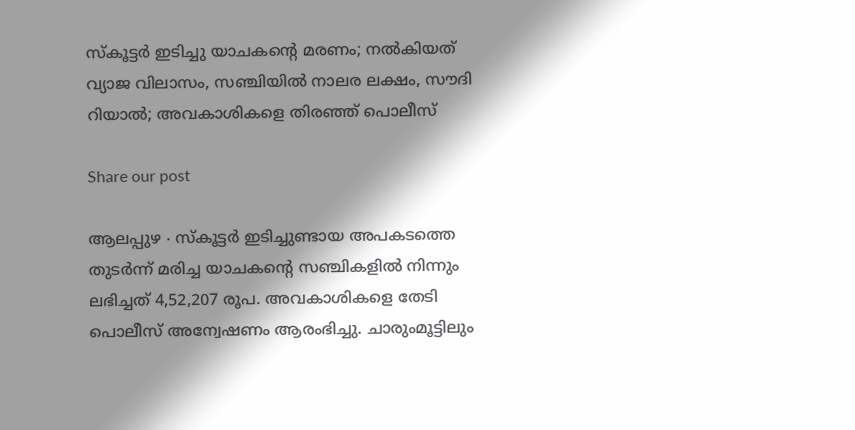സ്കൂട്ടർ ഇടിച്ചു യാചകന്റെ മരണം; നൽകിയത് വ്യാജ വിലാസം, സഞ്ചിയിൽ നാലര ലക്ഷം, സൗദി റിയാൽ; അവകാശികളെ തിരഞ്ഞ് പൊലീസ്

Share our post

ആലപ്പുഴ ∙ സ്കൂട്ടർ ഇടിച്ചുണ്ടായ അപകടത്തെ തുടർന്ന് മരിച്ച യാചകന്റെ സഞ്ചികളിൽ നിന്നും ലഭിച്ചത് 4,52,207 രൂപ. അവകാശികളെ തേടി പൊലീസ് അന്വേഷണം ആരംഭിച്ചു. ചാരുംമൂട്ടിലും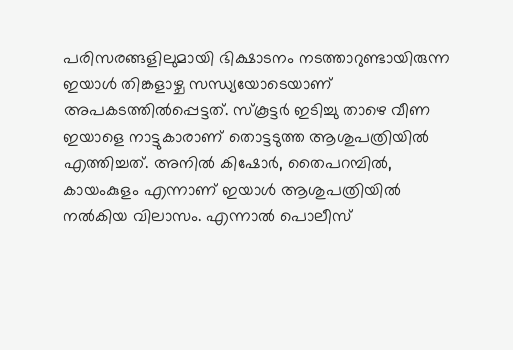പരിസരങ്ങളിലുമായി ഭിക്ഷാടനം നടത്താറുണ്ടായിരുന്ന ഇയാൾ തിങ്കളാഴ്ച സന്ധ്യയോടെയാണ് അപകടത്തിൽപ്പെട്ടത്. സ്കൂട്ടർ ഇടിച്ചു താഴെ വീണ ഇയാളെ നാട്ടുകാരാണ് തൊട്ടടുത്ത ആശുപത്രിയിൽ എത്തിച്ചത്. അനിൽ കിഷോർ, തൈപറമ്പിൽ, കായംകുളം എന്നാണ് ഇയാൾ ആശുപത്രിയിൽ നൽകിയ വിലാസം. എന്നാൽ പൊലീസ്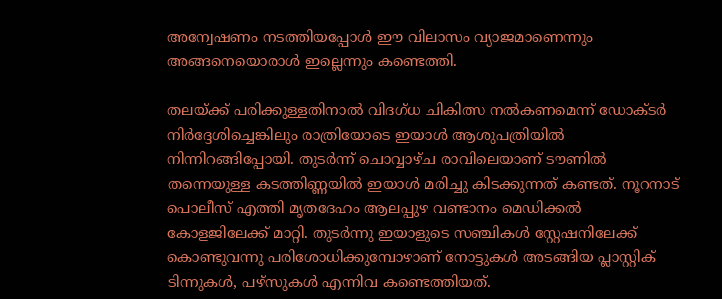അന്വേഷണം നടത്തിയപ്പോൾ ഈ വിലാസം വ്യാജമാണെന്നും അങ്ങനെയൊരാൾ ഇല്ലെന്നും കണ്ടെത്തി.

തലയ്ക്ക് പരിക്കുള്ളതിനാൽ വിദഗ്ധ ചികിത്സ നൽകണമെന്ന് ഡോക്ടർ നിർദ്ദേശിച്ചെങ്കിലും രാത്രിയോടെ ഇയാൾ ആശുപത്രിയിൽ നിന്നിറങ്ങിപ്പോയി. തുടർന്ന് ചൊവ്വാഴ്ച രാവിലെയാണ് ടൗണിൽ തന്നെയുള്ള കടത്തിണ്ണയിൽ ഇയാൾ മരിച്ചു കിടക്കുന്നത് കണ്ടത്. നൂറനാട് പൊലീസ് എത്തി മൃതദേഹം ആലപ്പുഴ വണ്ടാനം മെഡിക്കൽ കോളജിലേക്ക് മാറ്റി. തുടർന്നു ഇയാളുടെ സഞ്ചികൾ സ്റ്റേഷനിലേക്ക് കൊണ്ടുവന്നു പരിശോധിക്കുമ്പോഴാണ് നോട്ടുകൾ അടങ്ങിയ പ്ലാസ്റ്റിക് ടിന്നുകൾ, പഴ്സുകൾ എന്നിവ കണ്ടെത്തിയത്.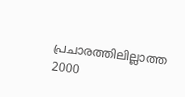പ്രചാരത്തിലില്ലാത്ത 2000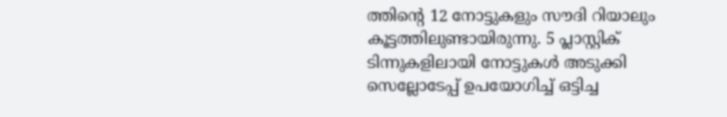ത്തിന്റെ 12 നോട്ടുകളും സൗദി റിയാലും കൂട്ടത്തിലുണ്ടായിരുന്നു. 5 പ്ലാസ്റ്റിക് ടിന്നുകളിലായി നോട്ടുകൾ അടുക്കി സെല്ലോടേപ്പ് ഉപയോഗിച്ച് ഒട്ടിച്ച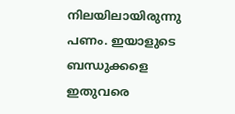നിലയിലായിരുന്നു പണം. ഇയാളുടെ ബന്ധുക്കളെ ഇതുവരെ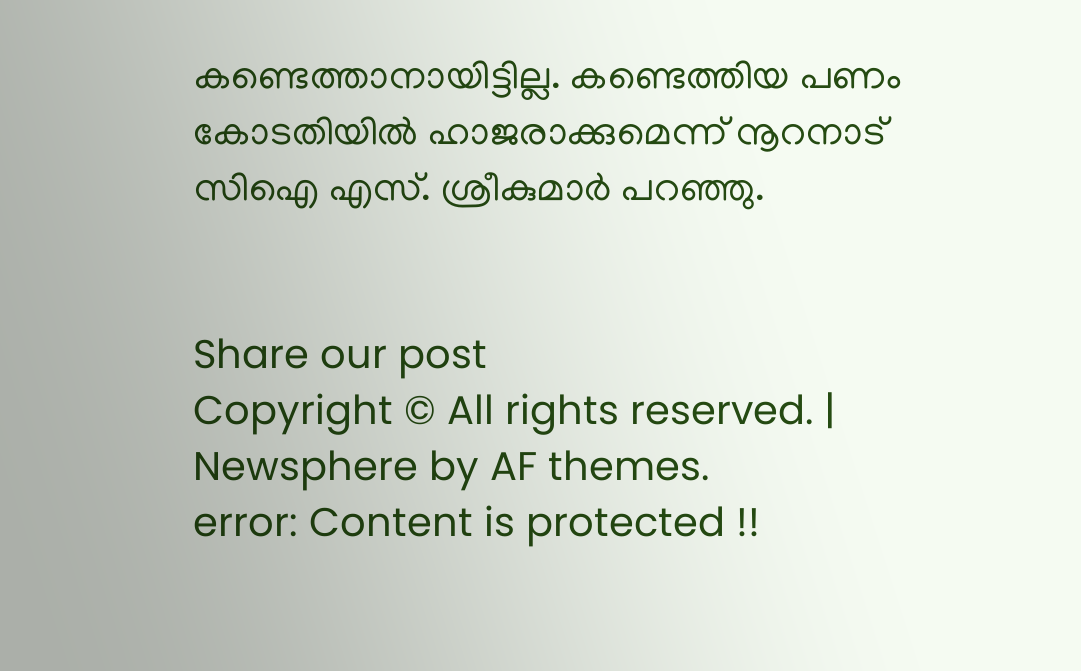കണ്ടെത്താനായിട്ടില്ല. കണ്ടെത്തിയ പണം കോടതിയിൽ ഹാജരാക്കുമെന്ന് നൂറനാട് സിഐ എസ്. ശ്രീകുമാർ പറഞ്ഞു.


Share our post
Copyright © All rights reserved. | Newsphere by AF themes.
error: Content is protected !!